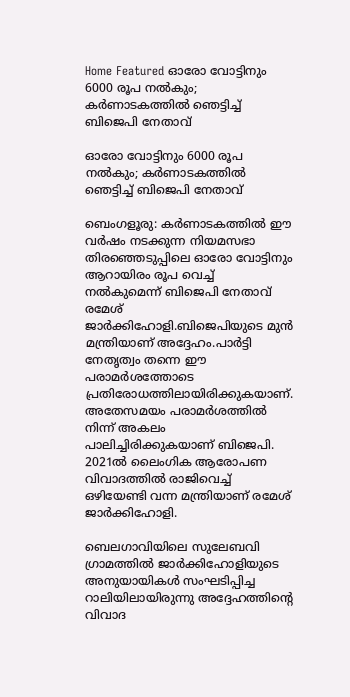Home Featured ഓരോ വോട്ടിനും 6000 രൂപ നല്‍കും; കര്‍ണാടകത്തില്‍ ഞെട്ടിച്ച്‌ ബിജെപി നേതാവ്

ഓരോ വോട്ടിനും 6000 രൂപ നല്‍കും; കര്‍ണാടകത്തില്‍ ഞെട്ടിച്ച്‌ ബിജെപി നേതാവ്

ബെംഗളൂരു: കര്‍ണാടകത്തില്‍ ഈ വര്‍ഷം നടക്കുന്ന നിയമസഭാ തിരഞ്ഞെടുപ്പിലെ ഓരോ വോട്ടിനും ആറായിരം രൂപ വെച്ച്‌ നല്‍കുമെന്ന് ബിജെപി നേതാവ് രമേശ് ജാര്‍ക്കിഹോളി.ബിജെപിയുടെ മുന്‍ മന്ത്രിയാണ് അദ്ദേഹം.പാര്‍ട്ടി നേതൃത്വം തന്നെ ഈ പരാമര്‍ശത്തോടെ പ്രതിരോധത്തിലായിരിക്കുകയാണ്. അതേസമയം പരാമര്‍ശത്തില്‍ നിന്ന് അകലം പാലിച്ചിരിക്കുകയാണ് ബിജെപി. 2021ല്‍ ലൈംഗിക ആരോപണ വിവാദത്തില്‍ രാജിവെച്ച്‌ ഒഴിയേണ്ടി വന്ന മന്ത്രിയാണ് രമേശ് ജാര്‍ക്കിഹോളി.

ബെലഗാവിയിലെ സുലേബവി ഗ്രാമത്തില്‍ ജാര്‍ക്കിഹോളിയുടെ അനുയായികള്‍ സംഘടിപ്പിച്ച റാലിയിലായിരുന്നു അദ്ദേഹത്തിന്റെ വിവാദ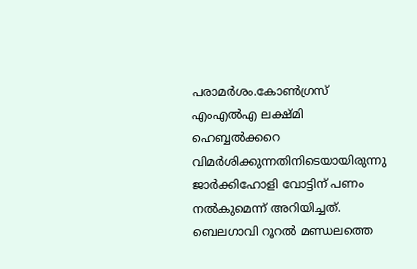പരാമര്‍ശം.കോണ്‍ഗ്രസ് എംഎല്‍എ ലക്ഷ്മി ഹെബ്ബല്‍ക്കറെ വിമര്‍ശിക്കുന്നതിനിടെയായിരുന്നു ജാര്‍ക്കിഹോളി വോട്ടിന് പണം നല്‍കുമെന്ന് അറിയിച്ചത്. ബെലഗാവി റൂറല്‍ മണ്ഡലത്തെ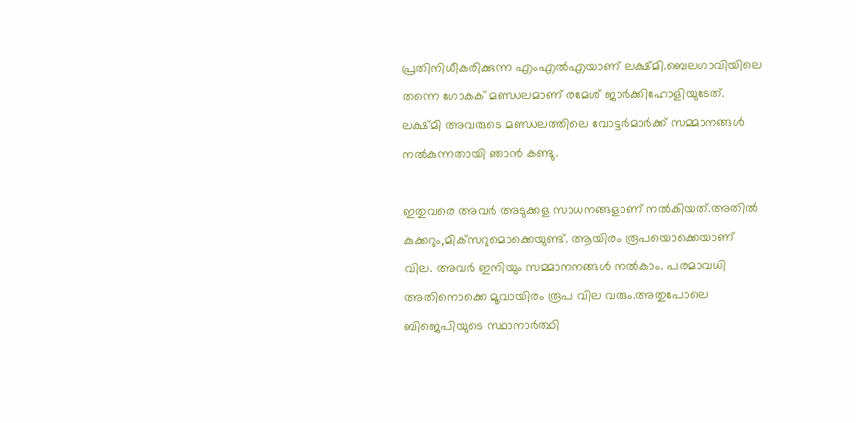പ്രതിനിധീകരിക്കുന്ന എംഎല്‍എയാണ് ലക്ഷ്മി.ബെലഗാവിയിലെ തന്നെ ഗോകക് മണ്ഡലമാണ് രമേശ് ജാര്‍ക്കിഹോളിയുടേത്. ലക്ഷ്മി അവരുടെ മണ്ഡലത്തിലെ വോട്ടര്‍മാര്‍ക്ക് സമ്മാനങ്ങള്‍ നല്‍കുന്നതായി ഞാന്‍ കണ്ടു.

ഇതുവരെ അവര്‍ അടുക്കള സാധനങ്ങളാണ് നല്‍കിയത്.അതില്‍ കുക്കറും,മിക്‌സറുമൊക്കെയുണ്ട്. ആയിരം രൂപയൊക്കെയാണ് വില. അവര്‍ ഇനിയും സമ്മാനനങ്ങള്‍ നല്‍കാം. പരമാവധി അതിനൊക്കെ മൂവായിരം രൂപ വില വരും.അതുപോലെ ബിജെപിയുടെ സ്ഥാനാര്‍ത്ഥി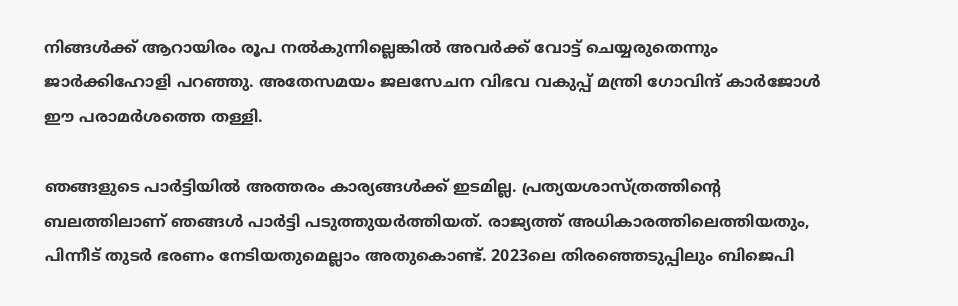നിങ്ങള്‍ക്ക് ആറായിരം രൂപ നല്‍കുന്നില്ലെങ്കില്‍ അവര്‍ക്ക് വോട്ട് ചെയ്യരുതെന്നും ജാര്‍ക്കിഹോളി പറഞ്ഞു. അതേസമയം ജലസേചന വിഭവ വകുപ്പ് മന്ത്രി ഗോവിന്ദ് കാര്‍ജോള്‍ ഈ പരാമര്‍ശത്തെ തള്ളി.

ഞങ്ങളുടെ പാര്‍ട്ടിയില്‍ അത്തരം കാര്യങ്ങള്‍ക്ക് ഇടമില്ല. പ്രത്യയശാസ്ത്രത്തിന്റെ ബലത്തിലാണ് ഞങ്ങള്‍ പാര്‍ട്ടി പടുത്തുയര്‍ത്തിയത്. രാജ്യത്ത് അധികാരത്തിലെത്തിയതും, പിന്നീട് തുടര്‍ ഭരണം നേടിയതുമെല്ലാം അതുകൊണ്ട്. 2023ലെ തിരഞ്ഞെടുപ്പിലും ബിജെപി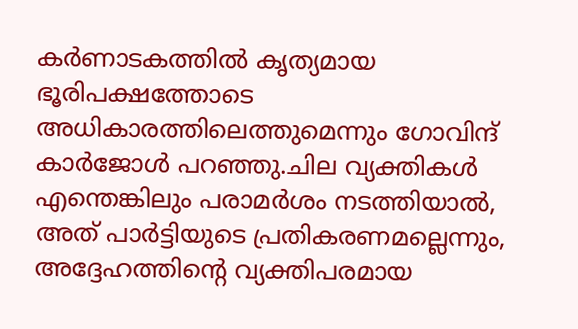കര്‍ണാടകത്തില്‍ കൃത്യമായ ഭൂരിപക്ഷത്തോടെ അധികാരത്തിലെത്തുമെന്നും ഗോവിന്ദ് കാര്‍ജോള്‍ പറഞ്ഞു.ചില വ്യക്തികള്‍ എന്തെങ്കിലും പരാമര്‍ശം നടത്തിയാല്‍, അത് പാര്‍ട്ടിയുടെ പ്രതികരണമല്ലെന്നും, അദ്ദേഹത്തിന്റെ വ്യക്തിപരമായ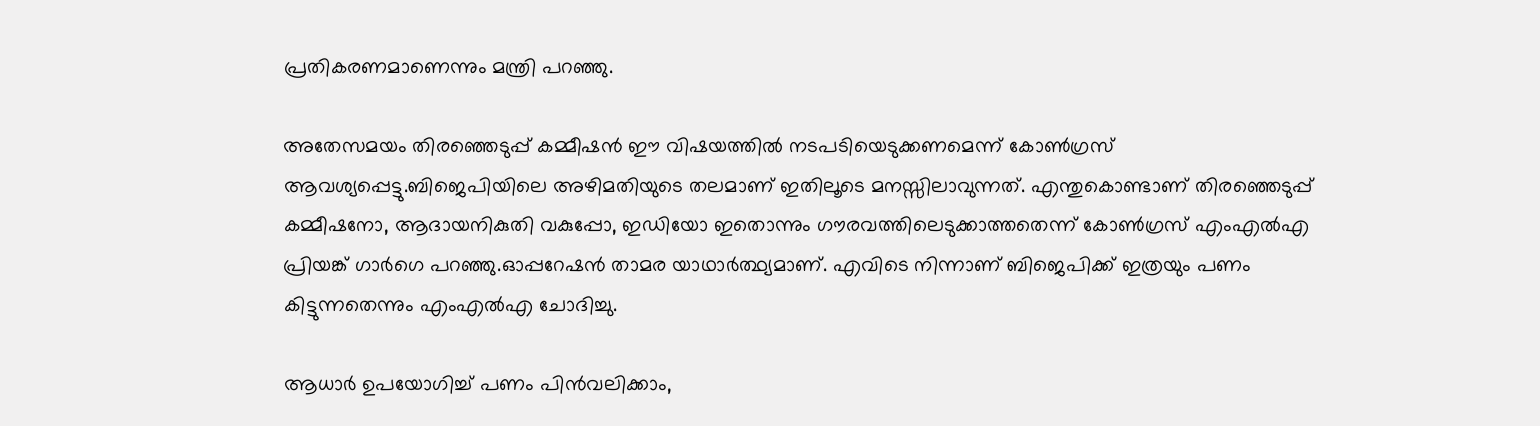പ്രതികരണമാണെന്നും മന്ത്രി പറഞ്ഞു.

അതേസമയം തിരഞ്ഞെടുപ്പ് കമ്മീഷന്‍ ഈ വിഷയത്തില്‍ നടപടിയെടുക്കണമെന്ന് കോണ്‍ഗ്രസ് ആവശ്യപ്പെട്ടു.ബിജെപിയിലെ അഴിമതിയുടെ തലമാണ് ഇതിലൂടെ മനസ്സിലാവുന്നത്. എന്തുകൊണ്ടാണ് തിരഞ്ഞെടുപ്പ് കമ്മീഷനോ, ആദായനികുതി വകുപ്പോ, ഇഡിയോ ഇതൊന്നും ഗൗരവത്തിലെടുക്കാത്തതെന്ന് കോണ്‍ഗ്രസ് എംഎല്‍എ പ്രിയങ്ക് ഗാര്‍ഗെ പറഞ്ഞു.ഓപ്പറേഷന്‍ താമര യാഥാര്‍ത്ഥ്യമാണ്. എവിടെ നിന്നാണ് ബിജെപിക്ക് ഇത്രയും പണം കിട്ടുന്നതെന്നും എംഎല്‍എ ചോദിച്ചു.

ആധാര്‍ ഉപയോഗിച്ച്‌ പണം പിന്‍വലിക്കാം,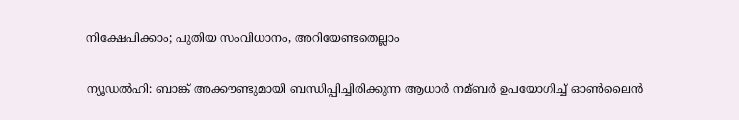നിക്ഷേപിക്കാം; പുതിയ സംവിധാനം, അറിയേണ്ടതെല്ലാം

ന്യൂഡല്‍ഹി: ബാങ്ക് അക്കൗണ്ടുമായി ബന്ധിപ്പിച്ചിരിക്കുന്ന ആധാര്‍ നമ്ബര്‍ ഉപയോഗിച്ച്‌ ഓണ്‍ലൈന്‍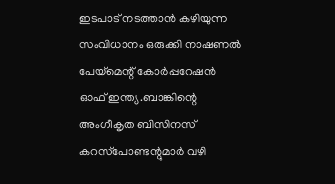ഇടപാട് നടത്താന്‍ കഴിയുന്ന സംവിധാനം ഒരുക്കി നാഷണല്‍ പേയ്‌മെന്റ് കോര്‍പ്പറേഷന്‍ ഓഫ് ഇന്ത്യ.ബാങ്കിന്റെ അംഗീകൃത ബിസിനസ് കറസ്‌പോണ്ടന്റുമാര്‍ വഴി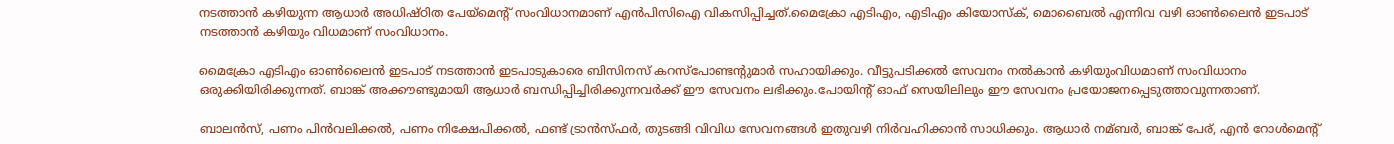നടത്താന്‍ കഴിയുന്ന ആധാര്‍ അധിഷ്ഠിത പേയ്‌മെന്റ് സംവിധാനമാണ് എന്‍പിസിഐ വികസിപ്പിച്ചത്.മൈക്രോ എടിഎം, എടിഎം കിയോസ്‌ക്, മൊബൈല്‍ എന്നിവ വഴി ഓണ്‍ലൈന്‍ ഇടപാട് നടത്താന്‍ കഴിയും വിധമാണ് സംവിധാനം.

മൈക്രോ എടിഎം ഓണ്‍ലൈന്‍ ഇടപാട് നടത്താന്‍ ഇടപാടുകാരെ ബിസിനസ് കറസ്‌പോണ്ടന്റുമാര്‍ സഹായിക്കും. വീട്ടുപടിക്കല്‍ സേവനം നല്‍കാന്‍ കഴിയുംവിധമാണ് സംവിധാനം ഒരുക്കിയിരിക്കുന്നത്. ബാങ്ക് അക്കൗണ്ടുമായി ആധാര്‍ ബന്ധിപ്പിച്ചിരിക്കുന്നവര്‍ക്ക് ഈ സേവനം ലഭിക്കും.പോയിന്റ് ഓഫ് സെയിലിലും ഈ സേവനം പ്രയോജനപ്പെടുത്താവുന്നതാണ്.

ബാലന്‍സ്, പണം പിന്‍വലിക്കല്‍, പണം നിക്ഷേപിക്കല്‍, ഫണ്ട് ട്രാന്‍സ്ഫര്‍, തുടങ്ങി വിവിധ സേവനങ്ങള്‍ ഇതുവഴി നിര്‍വഹിക്കാന്‍ സാധിക്കും. ആധാര്‍ നമ്ബര്‍, ബാങ്ക് പേര്, എന്‍ റോള്‍മെന്റ്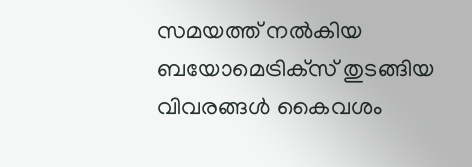സമയത്ത് നല്‍കിയ ബയോമെട്രിക്‌സ് തുടങ്ങിയ വിവരങ്ങള്‍ കൈവശം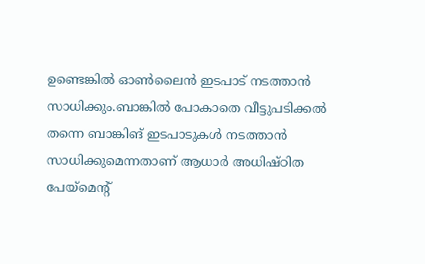ഉണ്ടെങ്കില്‍ ഓണ്‍ലൈന്‍ ഇടപാട് നടത്താന്‍ സാധിക്കും.ബാങ്കില്‍ പോകാതെ വീട്ടുപടിക്കല്‍ തന്നെ ബാങ്കിങ് ഇടപാടുകള്‍ നടത്താന്‍ സാധിക്കുമെന്നതാണ് ആധാര്‍ അധിഷ്ഠിത പേയ്‌മെന്റ്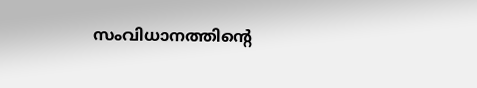സംവിധാനത്തിന്റെ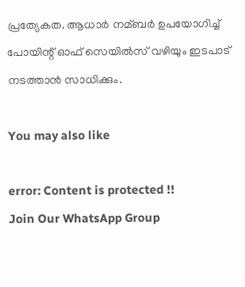പ്രത്യേകത. ആധാര്‍ നമ്ബര്‍ ഉപയോഗിച്ച്‌ പോയിന്റ് ഓഫ് സെയില്‍സ് വഴിയും ഇടപാട് നടത്താന്‍ സാധിക്കും.

You may also like

error: Content is protected !!
Join Our WhatsApp Group